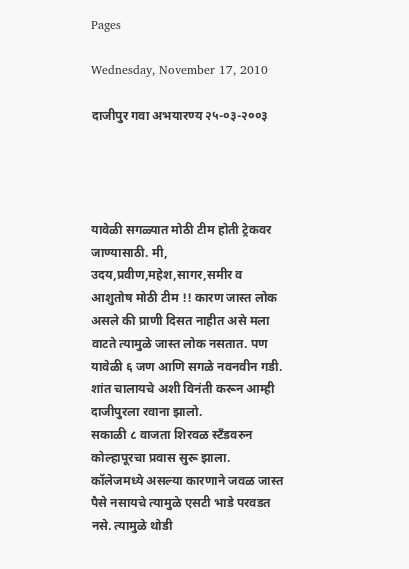Pages

Wednesday, November 17, 2010

दाजीपुर गवा अभयारण्य २५-०३-२००३




यावेळी सगळ्यात मोठी टीम होती ट्रेकवर जाण्यासाठी. मी, उदय,प्रवीण,महेश,सागर,समीर व आशुतोष मोठी टीम !! कारण जास्त लोक असले की प्राणी दिसत नाहीत असे मला वाटते त्यामुळे जास्त लोक नसतात. पण यावेळी ६ जण आणि सगळे नवनवीन गडी. शांत चालायचे अशी विनंती करून आम्ही दाजीपुरला रवाना झालो.
सकाळी ८ वाजता शिरवळ स्टॅंडवरुन कोल्हापूरचा प्रवास सुरू झाला. कॉलेजमध्ये असल्या कारणाने जवळ जास्त पैसे नसायचे त्यामुळे एसटी भाडे परवडत नसे. त्यामुळे थोडी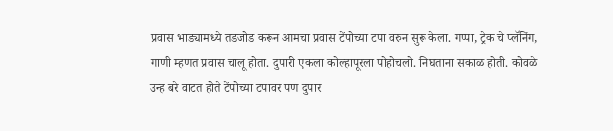प्रवास भाड्यामध्ये तडजोड करून आमचा प्रवास टेंपोच्या टपा वरुन सुरू केला. गप्पा, ट्रेक चे प्लॅनिंग, गाणी म्हणत प्रवास चालू होता. दुपारी एकला कोल्हापूरला पोहोचलो. निघताना सकाळ होती. कोवळे उन्ह बरे वाटत होते टेंपोच्या टपावर पण दुपार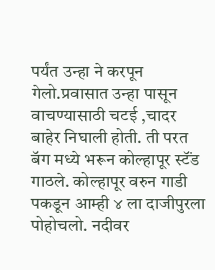पर्यंत उन्हा ने करपून गेलो.प्रवासात उन्हा पासून वाचण्यासाठी चटई ,चादर बाहेर निघाली होती. ती परत बॅग मध्ये भरून कोल्हापूर स्टॅंड गाठले. कोल्हापूर वरुन गाडी पकडून आम्ही ४ ला दाजीपुरला पोहोचलो. नदीवर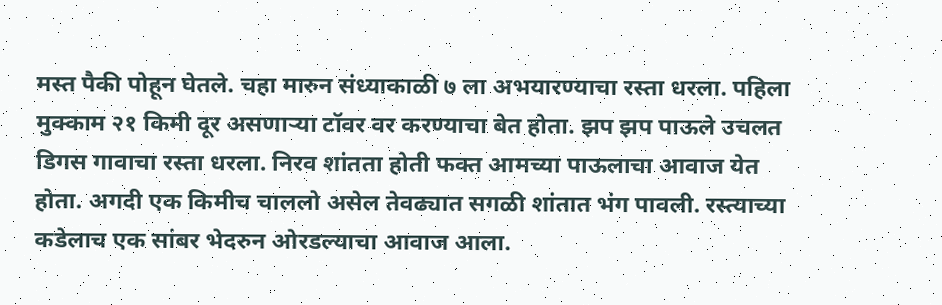मस्त पैकी पोहून घेतले. चहा मारुन संध्याकाळी ७ ला अभयारण्याचा रस्ता धरला. पहिला मुक्काम २१ किमी दूर असणार्‍या टॉवर वर करण्याचा बेत होता. झप झप पाऊले उचलत डिगस गावाचा रस्ता धरला. निरव शांतता होती फक्त आमच्या पाऊलाचा आवाज येत होता. अगदी एक किमीच चाललो असेल तेवढ्यात सगळी शांतात भंग पावली. रस्त्याच्या कडेलाच एक सांबर भेदरुन ओरडल्याचा आवाज आला.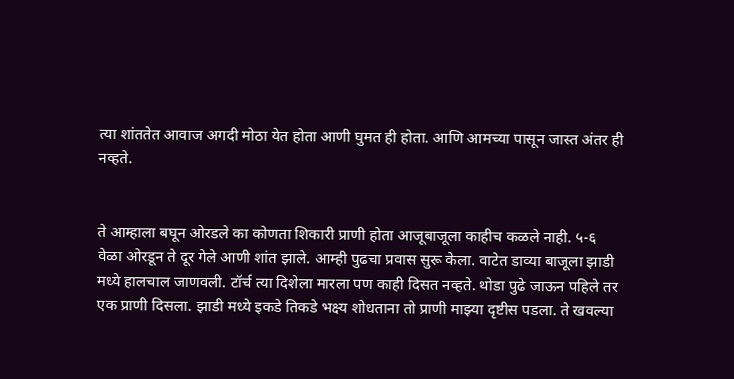त्या शांततेत आवाज अगदी मोठा येत होता आणी घुमत ही होता. आणि आमच्या पासून जास्त अंतर ही नव्हते.


ते आम्हाला बघून ओरडले का कोणता शिकारी प्राणी होता आजूबाजूला काहीच कळले नाही. ५-६ वेळा ओरडून ते दूर गेले आणी शांत झाले. आम्ही पुढचा प्रवास सुरू केला. वाटेत डाव्या बाजूला झाडी मध्ये हालचाल जाणवली. टॉर्च त्या दिशेला मारला पण काही दिसत नव्हते. थोडा पुढे जाऊन पहिले तर एक प्राणी दिसला. झाडी मध्ये इकडे तिकडे भक्ष्य शोधताना तो प्राणी माझ्या दृष्टीस पडला. ते खवल्या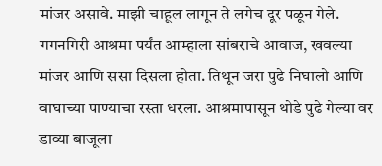मांजर असावे. माझी चाहूल लागून ते लगेच दूर पळून गेले. गगनगिरी आश्रमा पर्यंत आम्हाला सांबराचे आवाज, खवल्या मांजर आणि ससा दिसला होता. तिथून जरा पुढे निघालो आणि वाघाच्या पाण्याचा रस्ता धरला. आश्रमापासून थोडे पुढे गेल्या वर डाव्या बाजूला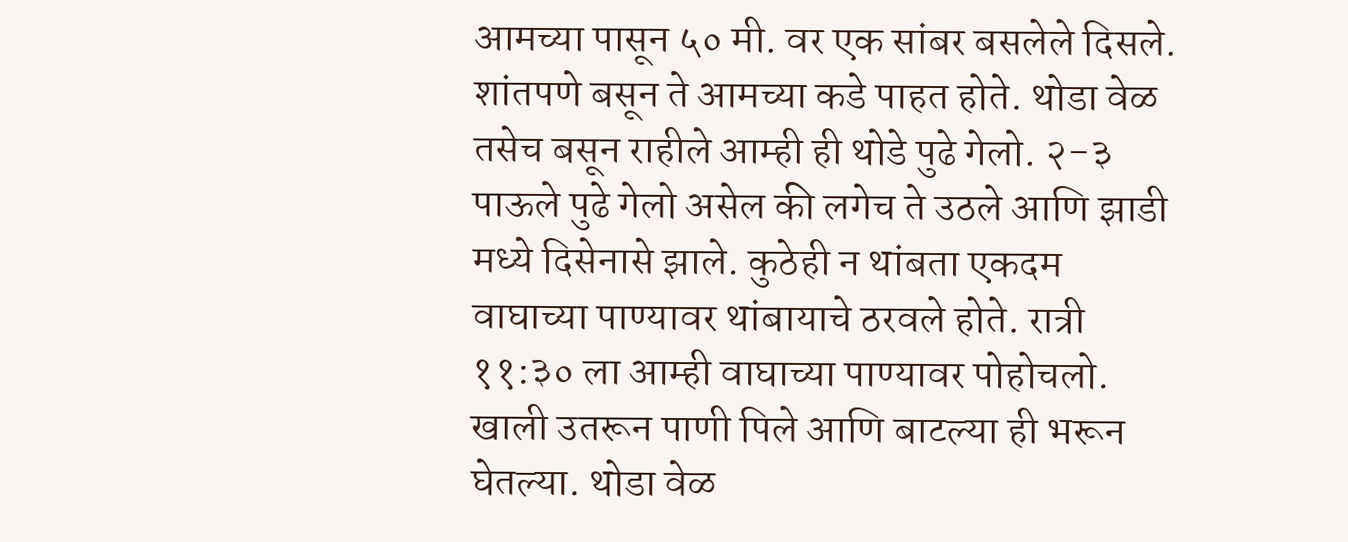आमच्या पासून ५० मी. वर एक सांबर बसलेले दिसले. शांतपणे बसून ते आमच्या कडे पाहत होते. थोडा वेळ तसेच बसून राहीले आम्ही ही थोडे पुढे गेलो. २-३ पाऊले पुढे गेलो असेल की लगेच ते उठले आणि झाडी मध्ये दिसेनासे झाले. कुठेही न थांबता एकदम वाघाच्या पाण्यावर थांबायाचे ठरवले होते. रात्री ११:३० ला आम्ही वाघाच्या पाण्यावर पोहोचलो. खाली उतरून पाणी पिले आणि बाटल्या ही भरून घेतल्या. थोडा वेळ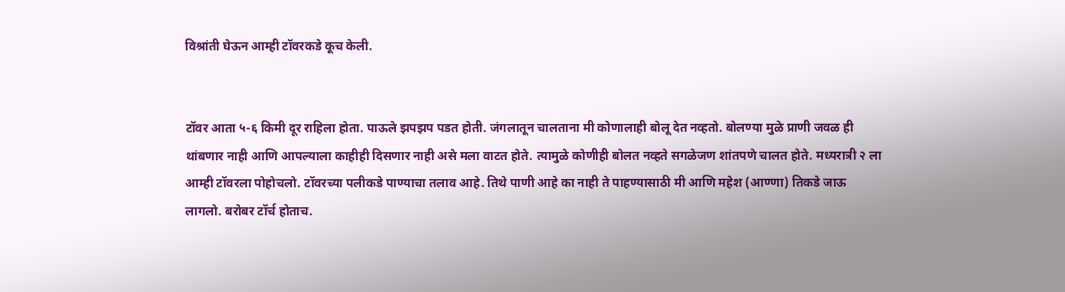विश्रांती घेऊन आम्ही टॉवरकडे कूच केली.


टॉवर आता ५-६ किमी दूर राहिला होता. पाऊले झपझप पडत होती. जंगलातून चालताना मी कोणालाही बोलू देत नव्हतो. बोलण्या मुळे प्राणी जवळ ही थांबणार नाही आणि आपल्याला काहीही दिसणार नाही असे मला वाटत होते. त्यामुळे कोणीही बोलत नव्हते सगळेजण शांतपणे चालत होते. मध्यरात्री २ ला आम्ही टॉवरला पोहोचलो. टॉवरच्या पलीकडे पाण्याचा तलाव आहे. तिथे पाणी आहे का नाही ते पाहण्यासाठी मी आणि महेश (आण्णा) तिकडे जाऊ लागलो. बरोबर टॉर्च होताच.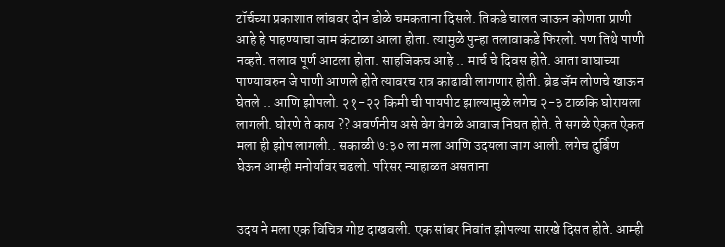टॉर्चच्या प्रकाशात लांबवर दोन डोळे चमकताना दिसले. तिकडे चालत जाऊन कोणता प्राणी आहे हे पाहण्याचा जाम कंटाळा आला होता. त्यामुळे पुन्हा तलावाकडे फिरलो. पण तिथे पाणी नव्हते. तलाव पूर्ण आटला होता. साहजिकच आहे .. मार्च चे दिवस होते. आता वाघाच्या पाण्यावरुन जे पाणी आणले होते त्यावरच रात्र काढावी लागणार होती. ब्रेड जॅम लोणचे खाऊन घेतले .. आणि झोपलो. २१-२२ किमी ची पायपीट झाल्यामुळे लगेच २-३ टाळकि घोरायला लागली. घोरणे ते काय ?? अवर्णनीय असे वेग वेगळे आवाज निघत होते. ते सगळे ऐकत ऐकत मला ही झोप लागली.. सकाळी ७:३० ला मला आणि उदयला जाग आली. लगेच दुर्बिण घेऊन आम्ही मनोर्यावर चढलो. परिसर न्याहाळत असताना


उदय ने मला एक विचित्र गोष्ट दाखवली. एक सांबर निवांत झोपल्या सारखे दिसत होते. आम्ही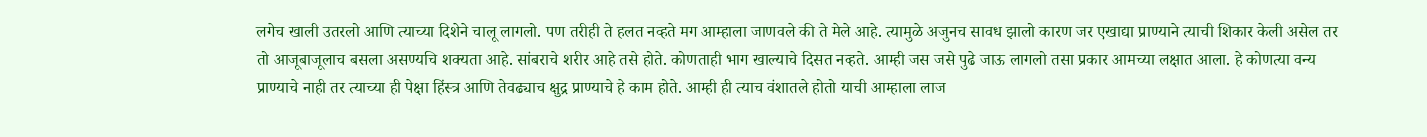लगेच खाली उतरलो आणि त्याच्या दिशेने चालू लागलो. पण तरीही ते हलत नव्हते मग आम्हाला जाणवले की ते मेले आहे. त्यामुळे अजुनच सावध झालो कारण जर एखाद्या प्राण्याने त्याची शिकार केली असेल तर तो आजूबाजूलाच बसला असण्यचि शक्यता आहे. सांबराचे शरीर आहे तसे होते. कोणताही भाग खाल्याचे दिसत नव्हते. आम्ही जस जसे पुढे जाऊ लागलो तसा प्रकार आमच्या लक्षात आला. हे कोणत्या वन्य प्राण्याचे नाही तर त्याच्या ही पेक्षा हिंस्त्र आणि तेवढ्याच क्षुद्र प्राण्याचे हे काम होते. आम्ही ही त्याच वंशातले होतो याची आम्हाला लाज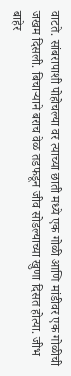वाटते. सांबरापाशी पोहोचल्या वर त्याच्या छाती मध्ये एक गोळी आणि मांडीवर एक गोळीची जखम दिसली. बिचार्‍याने बराच वेळ तडफडून जीव सोडल्याच्या खुणा दिसत होत्या. जीभ बाहेर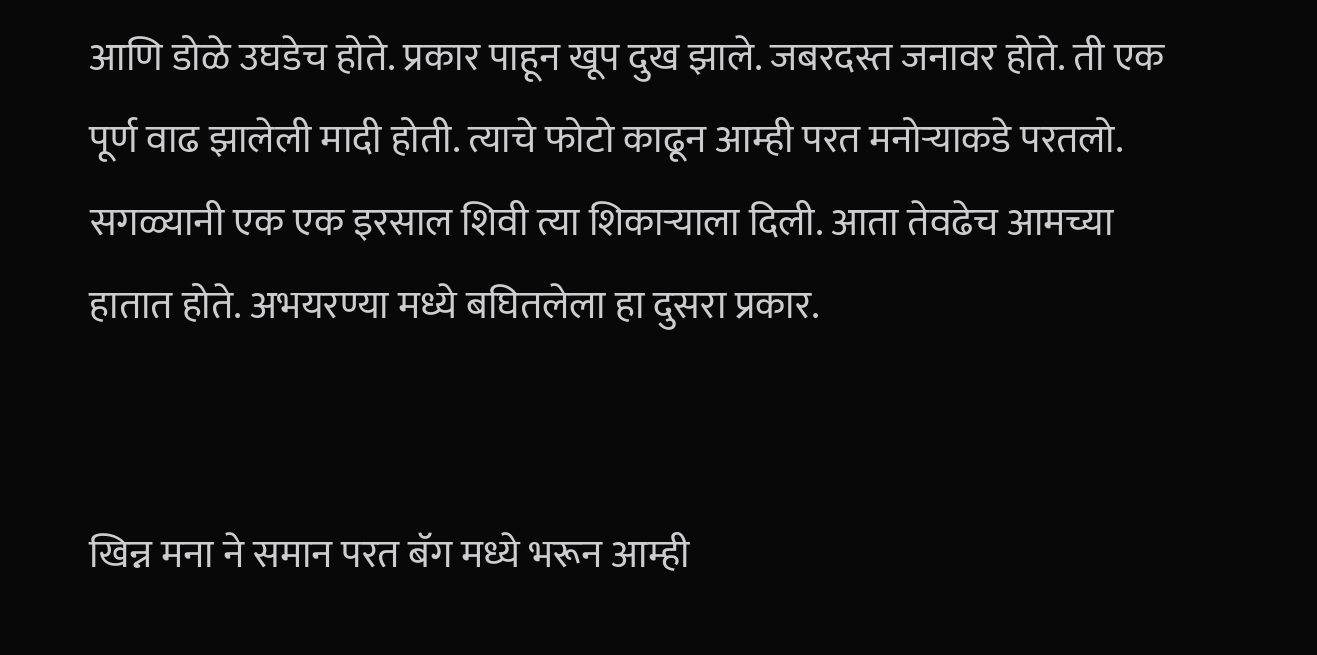आणि डोळे उघडेच होते. प्रकार पाहून खूप दुख झाले. जबरदस्त जनावर होते. ती एक पूर्ण वाढ झालेली मादी होती. त्याचे फोटो काढून आम्ही परत मनोर्‍याकडे परतलो. सगळ्यानी एक एक इरसाल शिवी त्या शिकार्‍याला दिली. आता तेवढेच आमच्या हातात होते. अभयरण्या मध्ये बघितलेला हा दुसरा प्रकार.


खिन्न मना ने समान परत बॅग मध्ये भरून आम्ही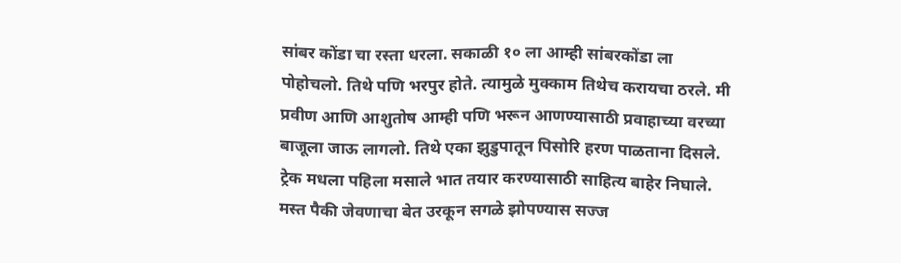सांबर कोंडा चा रस्ता धरला. सकाळी १० ला आम्ही सांबरकोंडा ला पोहोचलो. तिथे पणि भरपुर होते. त्यामुळे मुक्काम तिथेच करायचा ठरले. मी प्रवीण आणि आशुतोष आम्ही पणि भरून आणण्यासाठी प्रवाहाच्या वरच्या बाजूला जाऊ लागलो. तिथे एका झुडुपातून पिसोरि हरण पाळताना दिसले.
ट्रेक मधला पहिला मसाले भात तयार करण्यासाठी साहित्य बाहेर निघाले. मस्त पैकी जेवणाचा बेत उरकून सगळे झोपण्यास सज्ज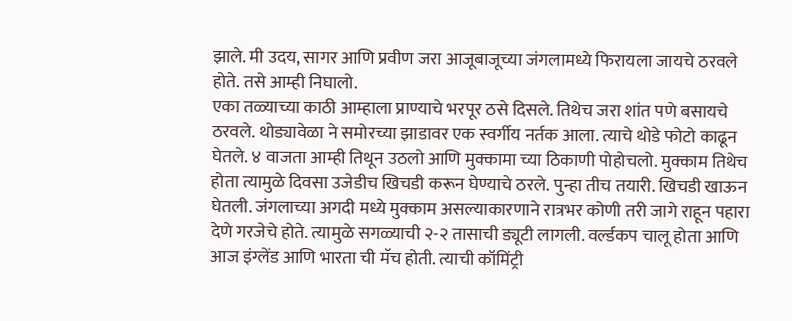झाले. मी उदय, सागर आणि प्रवीण जरा आजूबाजूच्या जंगलामध्ये फिरायला जायचे ठरवले होते. तसे आम्ही निघालो.
एका तळ्याच्या काठी आम्हाला प्राण्याचे भरपूर ठसे दिसले. तिथेच जरा शांत पणे बसायचे ठरवले. थोड्यावेळा ने समोरच्या झाडावर एक स्वर्गीय नर्तक आला. त्याचे थोडे फोटो काढून घेतले. ४ वाजता आम्ही तिथून उठलो आणि मुक्कामा च्या ठिकाणी पोहोचलो. मुक्काम तिथेच होता त्यामुळे दिवसा उजेडीच खिचडी करून घेण्याचे ठरले. पुन्हा तीच तयारी. खिचडी खाऊन घेतली. जंगलाच्या अगदी मध्ये मुक्काम असल्याकारणाने रात्रभर कोणी तरी जागे राहून पहारा देणे गरजेचे होते. त्यामुळे सगळ्याची २-२ तासाची ड्यूटी लागली. वर्ल्डकप चालू होता आणि आज इंग्लेंड आणि भारता ची मॅच होती. त्याची कॉमिंट्री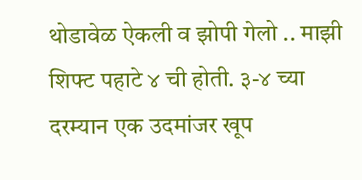थोडावेळ ऐकली व झोपी गेलो .. माझी शिफ्ट पहाटे ४ ची होती. ३-४ च्या दरम्यान एक उदमांजर खूप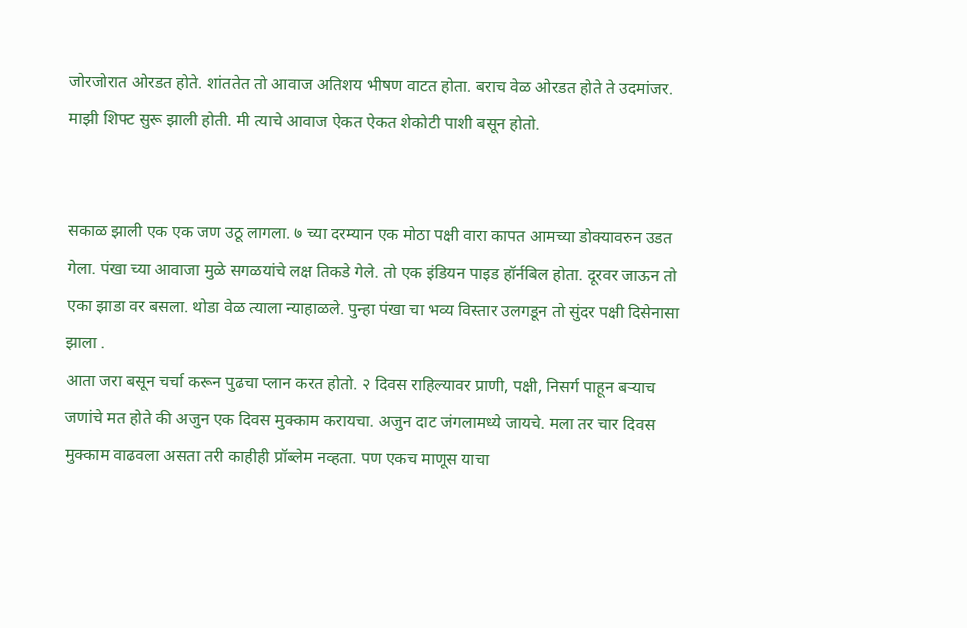जोरजोरात ओरडत होते. शांततेत तो आवाज अतिशय भीषण वाटत होता. बराच वेळ ओरडत होते ते उदमांजर. माझी शिफ्ट सुरू झाली होती. मी त्याचे आवाज ऐकत ऐकत शेकोटी पाशी बसून होतो.


सकाळ झाली एक एक जण उठू लागला. ७ च्या दरम्यान एक मोठा पक्षी वारा कापत आमच्या डोक्यावरुन उडत गेला. पंखा च्या आवाजा मुळे सगळयांचे लक्ष तिकडे गेले. तो एक इंडियन पाइड हॉर्नबिल होता. दूरवर जाऊन तो एका झाडा वर बसला. थोडा वेळ त्याला न्याहाळले. पुन्हा पंखा चा भव्य विस्तार उलगडून तो सुंदर पक्षी दिसेनासा झाला .
आता जरा बसून चर्चा करून पुढचा प्लान करत होतो. २ दिवस राहिल्यावर प्राणी, पक्षी, निसर्ग पाहून बर्‍याच जणांचे मत होते की अजुन एक दिवस मुक्काम करायचा. अजुन दाट जंगलामध्ये जायचे. मला तर चार दिवस मुक्काम वाढवला असता तरी काहीही प्रॉब्लेम नव्हता. पण एकच माणूस याचा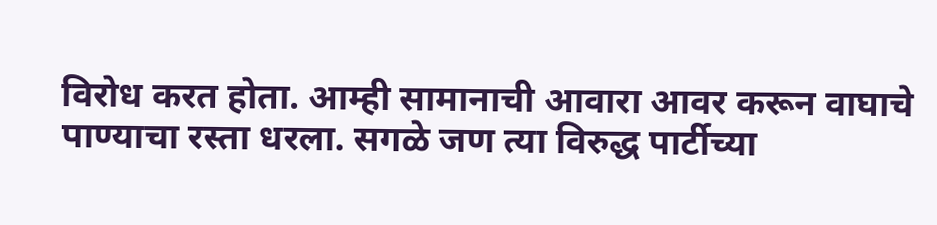विरोध करत होता. आम्ही सामानाची आवारा आवर करून वाघाचे पाण्याचा रस्ता धरला. सगळे जण त्या विरुद्ध पार्टीच्या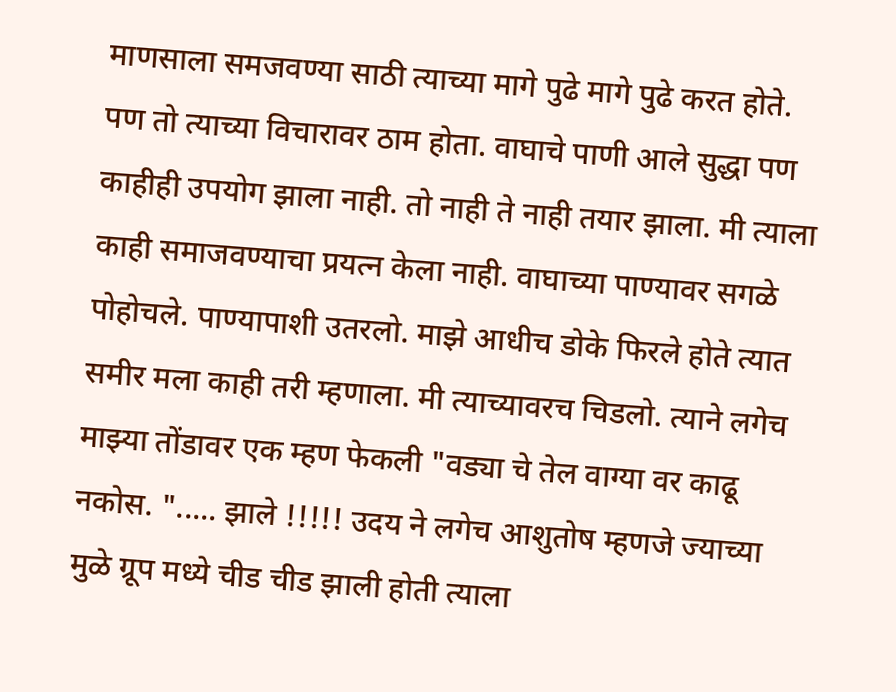माणसाला समजवण्या साठी त्याच्या मागे पुढे मागे पुढे करत होते. पण तो त्याच्या विचारावर ठाम होता. वाघाचे पाणी आले सुद्धा पण काहीही उपयोग झाला नाही. तो नाही ते नाही तयार झाला. मी त्याला काही समाजवण्याचा प्रयत्न केला नाही. वाघाच्या पाण्यावर सगळे पोहोचले. पाण्यापाशी उतरलो. माझे आधीच डोके फिरले होते त्यात समीर मला काही तरी म्हणाला. मी त्याच्यावरच चिडलो. त्याने लगेच माझ्या तोंडावर एक म्हण फेकली "वड्या चे तेल वाग्या वर काढू नकोस. "..... झाले !!!!! उदय ने लगेच आशुतोष म्हणजे ज्याच्या मुळे ग्रूप मध्ये चीड चीड झाली होती त्याला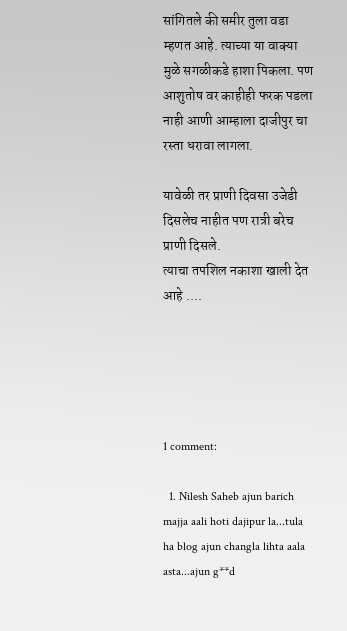सांगितले की समीर तुला वडा म्हणत आहे. त्याच्या या वाक्या मुळे सगळीकडे हाशा पिकला. पण आशुतोष वर काहीही फरक पडला नाही आणी आम्हाला दाजीपुर चा रस्ता धरावा लागला.

यावेळी तर प्राणी दिवसा उजेडी दिसलेच नाहीत पण रात्री बरेच प्राणी दिसले.
त्याचा तपशिल नकाशा खाली देत आहे ....





1 comment:

  1. Nilesh Saheb ajun barich majja aali hoti dajipur la...tula ha blog ajun changla lihta aala asta...ajun g**d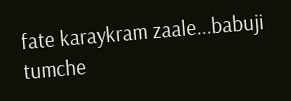fate karaykram zaale...babuji tumche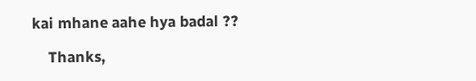kai mhane aahe hya badal ??

    Thanks,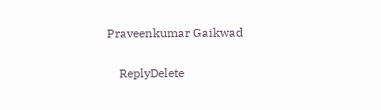Praveenkumar Gaikwad

    ReplyDelete